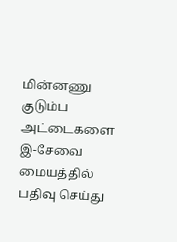மின்னணு குடும்ப அட்டைகளை இ-சேவை மையத்தில் பதிவு செய்து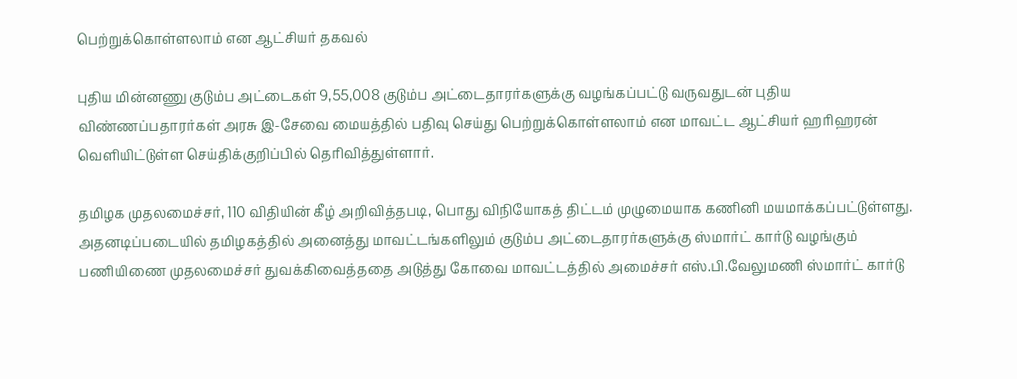பெற்றுக்கொள்ளலாம் என ஆட்சியர் தகவல்

புதிய மின்னணு குடும்ப அட்டைகள் 9,55,008 குடும்ப அட்டைதாரர்களுக்கு வழங்கப்பட்டு வருவதுடன் புதிய விண்ணப்பதாரர்கள் அரசு இ-சேவை மையத்தில் பதிவு செய்து பெற்றுக்கொள்ளலாம் என மாவட்ட ஆட்சியர் ஹரிஹரன் வெளியிட்டுள்ள செய்திக்குறிப்பில் தெரிவித்துள்ளார்.

தமிழக முதலமைச்சர், 110 விதியின் கீழ் அறிவித்தபடி, பொது விநியோகத் திட்டம் முழுமையாக கணினி மயமாக்கப்பட்டுள்ளது. அதனடிப்படையில் தமிழகத்தில் அனைத்து மாவட்டங்களிலும் குடும்ப அட்டைதாரர்களுக்கு ஸ்மார்ட் கார்டு வழங்கும் பணியிணை முதலமைச்சர் துவக்கிவைத்ததை அடுத்து கோவை மாவட்டத்தில் அமைச்சர் எஸ்.பி.வேலுமணி ஸ்மார்ட் கார்டு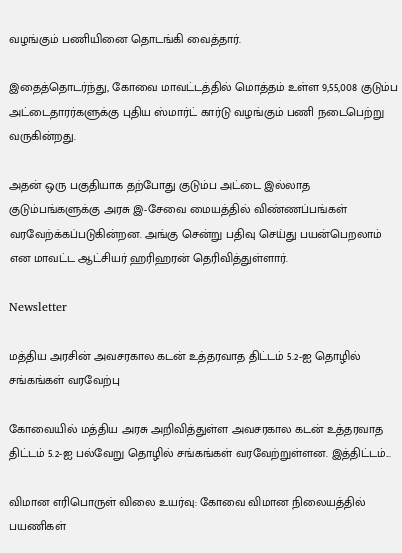வழங்கும் பணியினை தொடங்கி வைத்தார்.

இதைத்தொடர்ந்து, கோவை மாவட்டத்தில் மொத்தம் உள்ள 9,55,008 குடும்ப அட்டைதாரர்களுக்கு புதிய ஸ்மார்ட் கார்டு வழங்கும் பணி நடைபெற்று வருகின்றது.

அதன் ஒரு பகுதியாக தற்போது குடும்ப அட்டை இல்லாத குடும்பங்களுக்கு அரசு இ-சேவை மையத்தில் விண்ணப்பங்கள் வரவேற்க்கப்படுகின்றன. அங்கு சென்று பதிவு செய்து பயன்பெறலாம் என மாவட்ட ஆட்சியர் ஹரிஹரன் தெரிவித்துள்ளார்.

Newsletter

மத்திய அரசின் அவசரகால கடன் உத்தரவாத திட்டம் 5.2-ஐ தொழில் சங்கங்கள் வரவேற்பு

கோவையில் மத்திய அரசு அறிவித்துள்ள அவசரகால கடன் உத்தரவாத திட்டம் 5.2-ஐ பல்வேறு தொழில் சங்கங்கள் வரவேற்றுள்ளன. இத்திட்டம்...

விமான எரிபொருள் விலை உயர்வு: கோவை விமான நிலையத்தில் பயணிகள்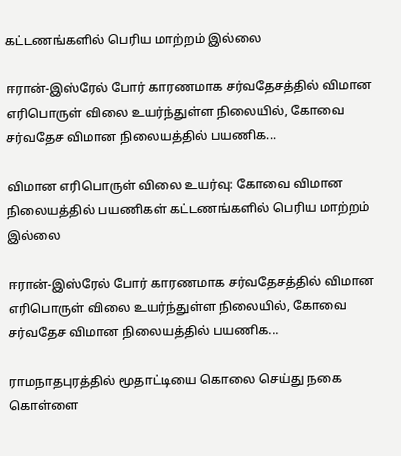கட்டணங்களில் பெரிய மாற்றம் இல்லை

ஈரான்-இஸ்ரேல் போர் காரணமாக சர்வதேசத்தில் விமான எரிபொருள் விலை உயர்ந்துள்ள நிலையில், கோவை சர்வதேச விமான நிலையத்தில் பயணிக...

விமான எரிபொருள் விலை உயர்வு: கோவை விமான நிலையத்தில் பயணிகள் கட்டணங்களில் பெரிய மாற்றம் இல்லை

ஈரான்-இஸ்ரேல் போர் காரணமாக சர்வதேசத்தில் விமான எரிபொருள் விலை உயர்ந்துள்ள நிலையில், கோவை சர்வதேச விமான நிலையத்தில் பயணிக...

ராமநாதபுரத்தில் மூதாட்டியை கொலை செய்து நகை கொள்ளை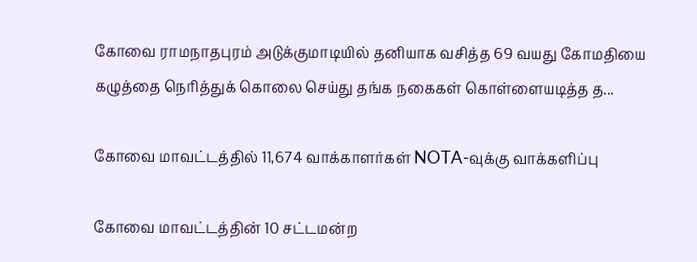கோவை ராமநாதபுரம் அடுக்குமாடியில் தனியாக வசித்த 69 வயது கோமதியை கழுத்தை நெரித்துக் கொலை செய்து தங்க நகைகள் கொள்ளையடித்த த...

கோவை மாவட்டத்தில் 11,674 வாக்காளர்கள் NOTA-வுக்கு வாக்களிப்பு

கோவை மாவட்டத்தின் 10 சட்டமன்ற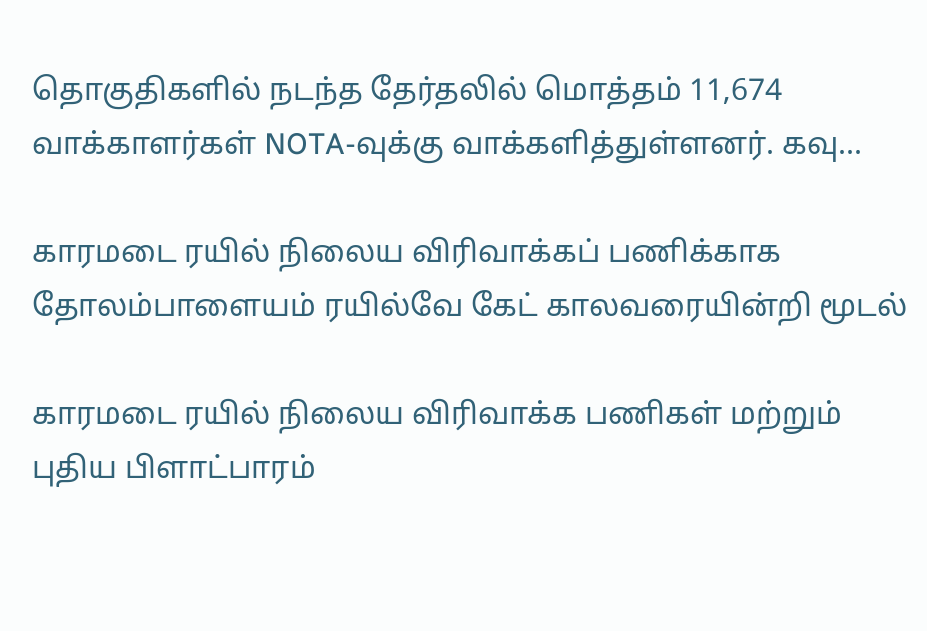தொகுதிகளில் நடந்த தேர்தலில் மொத்தம் 11,674 வாக்காளர்கள் NOTA-வுக்கு வாக்களித்துள்ளனர். கவு...

காரமடை ரயில் நிலைய விரிவாக்கப் பணிக்காக தோலம்பாளையம் ரயில்வே கேட் காலவரையின்றி மூடல்

காரமடை ரயில் நிலைய விரிவாக்க பணிகள் மற்றும் புதிய பிளாட்பாரம்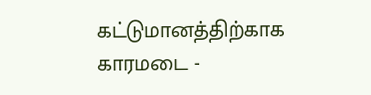கட்டுமானத்திற்காக காரமடை -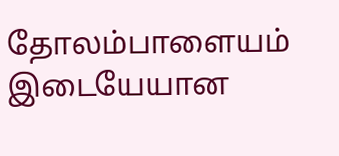தோலம்பாளையம் இடையேயான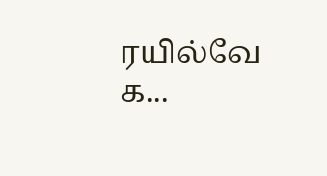ரயில்வே க...